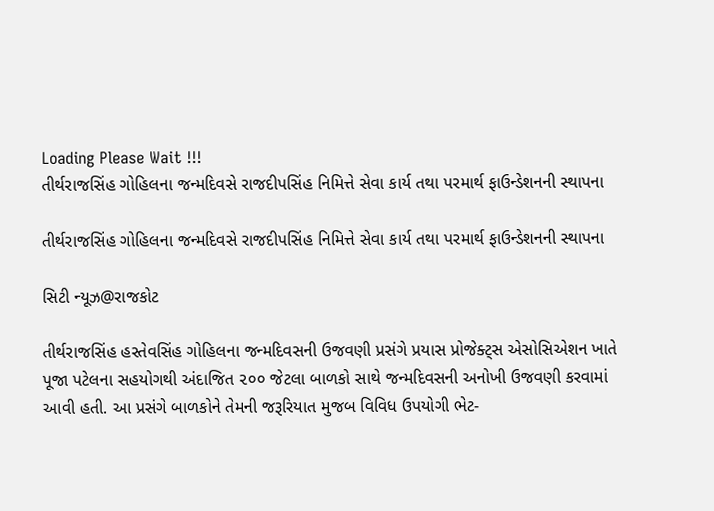Loading Please Wait !!!
તીર્થરાજસિંહ ગોહિલના જન્મદિવસે રાજદીપસિંહ નિમિત્તે સેવા કાર્ય તથા પરમાર્થ ફાઉન્ડેશનની સ્થાપના

તીર્થરાજસિંહ ગોહિલના જન્મદિવસે રાજદીપસિંહ નિમિત્તે સેવા કાર્ય તથા પરમાર્થ ફાઉન્ડેશનની સ્થાપના

સિટી ન્યૂઝ@રાજકોટ

તીર્થરાજસિંહ હસ્તેવસિંહ ગોહિલના જન્મદિવસની ઉજવણી પ્રસંગે પ્રયાસ પ્રોજેક્ટ્સ એસોસિએશન ખાતે પૂજા પટેલના સહયોગથી અંદાજિત ૨૦૦ જેટલા બાળકો સાથે જન્મદિવસની અનોખી ઉજવણી કરવામાં આવી હતી. આ પ્રસંગે બાળકોને તેમની જરૂરિયાત મુજબ વિવિધ ઉપયોગી ભેટ-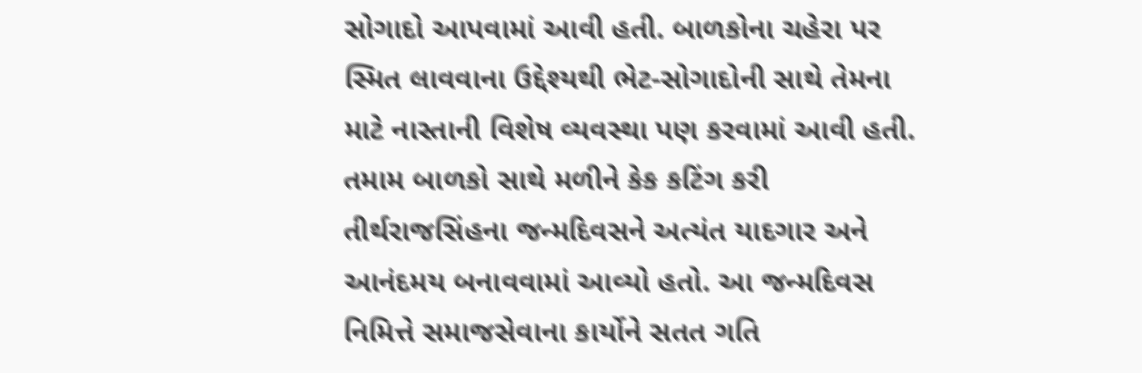સોગાદો આપવામાં આવી હતી. બાળકોના ચહેરા પર સ્મિત લાવવાના ઉદ્દેશ્યથી ભેટ-સોગાદોની સાથે તેમના માટે નાસ્તાની વિશેષ વ્યવસ્થા પણ કરવામાં આવી હતી. તમામ બાળકો સાથે મળીને કેક કટિંગ કરી તીર્થરાજસિંહના જન્મદિવસને અત્યંત યાદગાર અને આનંદમય બનાવવામાં આવ્યો હતો. આ જન્મદિવસ નિમિત્તે સમાજસેવાના કાર્યોને સતત ગતિ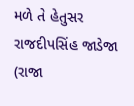મળે તે હેતુસર રાજદીપસિંહ જાડેજા (રાજા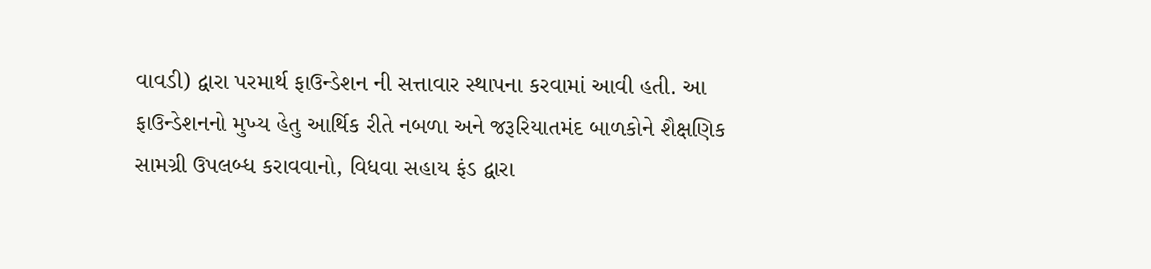વાવડી) દ્વારા પરમાર્થ ફાઉન્ડેશન ની સત્તાવાર સ્થાપના કરવામાં આવી હતી. આ ફાઉન્ડેશનનો મુખ્ય હેતુ આર્થિક રીતે નબળા અને જરૂરિયાતમંદ બાળકોને શૈક્ષણિક સામગ્રી ઉપલબ્ધ કરાવવાનો, વિધવા સહાય ફંડ દ્વારા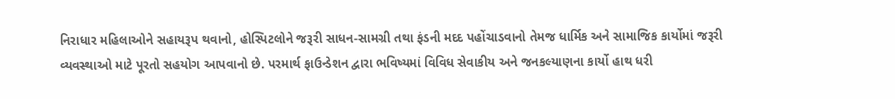નિરાધાર મહિલાઓને સહાયરૂપ થવાનો, હોસ્પિટલોને જરૂરી સાધન-સામગ્રી તથા ફંડની મદદ પહોંચાડવાનો તેમજ ધાર્મિક અને સામાજિક કાર્યોમાં જરૂરી વ્યવસ્થાઓ માટે પૂરતો સહયોગ આપવાનો છે. પરમાર્થ ફાઉન્ડેશન દ્વારા ભવિષ્યમાં વિવિધ સેવાકીય અને જનકલ્યાણના કાર્યો હાથ ધરી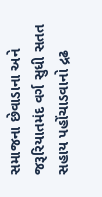સમાજના છેવાડાના અને જરૂરિયાતમંદ વર્ગ સુધી સતત સહાય પહોંચાડવાનો દ્રઢ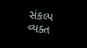સંકલ્પ વ્યક્ત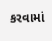કરવામાં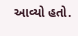આવ્યો હતો.